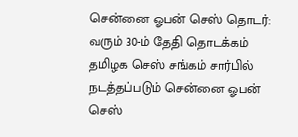சென்னை ஓபன் செஸ் தொடர்: வரும் 30-ம் தேதி தொடக்கம்
தமிழக செஸ் சங்கம் சார்பில் நடத்தப்படும் சென்னை ஓபன் செஸ்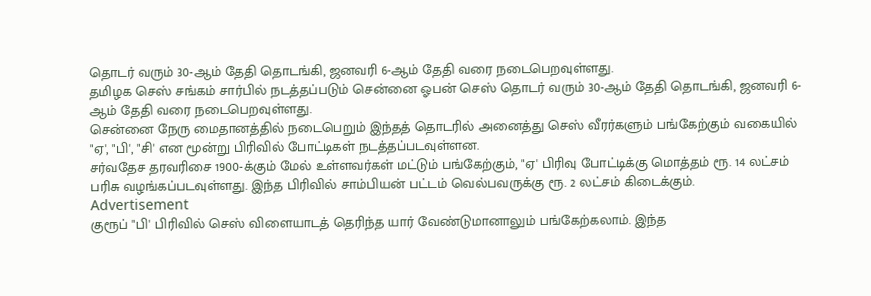தொடர் வரும் 30-ஆம் தேதி தொடங்கி, ஜனவரி 6-ஆம் தேதி வரை நடைபெறவுள்ளது.
தமிழக செஸ் சங்கம் சார்பில் நடத்தப்படும் சென்னை ஓபன் செஸ் தொடர் வரும் 30-ஆம் தேதி தொடங்கி, ஜனவரி 6-ஆம் தேதி வரை நடைபெறவுள்ளது.
சென்னை நேரு மைதானத்தில் நடைபெறும் இந்தத் தொடரில் அனைத்து செஸ் வீரர்களும் பங்கேற்கும் வகையில் "ஏ', "பி', "சி' என மூன்று பிரிவில் போட்டிகள் நடத்தப்படவுள்ளன.
சர்வதேச தரவரிசை 1900-க்கும் மேல் உள்ளவர்கள் மட்டும் பங்கேற்கும், "ஏ' பிரிவு போட்டிக்கு மொத்தம் ரூ. 14 லட்சம் பரிசு வழங்கப்படவுள்ளது. இந்த பிரிவில் சாம்பியன் பட்டம் வெல்பவருக்கு ரூ. 2 லட்சம் கிடைக்கும்.
Advertisement
குரூப் "பி' பிரிவில் செஸ் விளையாடத் தெரிந்த யார் வேண்டுமானாலும் பங்கேற்கலாம். இந்த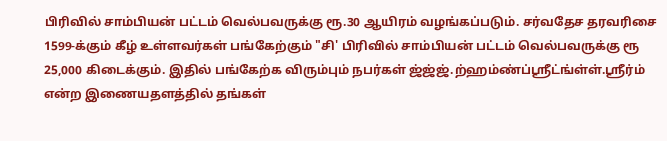பிரிவில் சாம்பியன் பட்டம் வெல்பவருக்கு ரூ.30 ஆயிரம் வழங்கப்படும். சர்வதேச தரவரிசை 1599-க்கும் கீழ் உள்ளவர்கள் பங்கேற்கும் "சி' பிரிவில் சாம்பியன் பட்டம் வெல்பவருக்கு ரூ 25,000 கிடைக்கும். இதில் பங்கேற்க விரும்பும் நபர்கள் ஜ்ஜ்ஜ்.ற்ஹம்ண்ப்ஸ்ரீட்ங்ள்ள்.ஸ்ரீர்ம் என்ற இணையதளத்தில் தங்கள்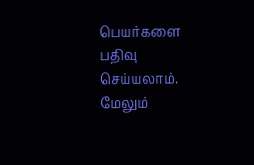பெயர்களை பதிவு செய்யலாம். மேலும்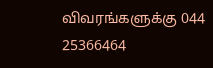விவரங்களுக்கு 044 25366464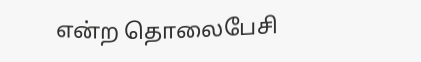என்ற தொலைபேசி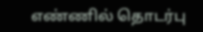எண்ணில் தொடர்பு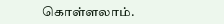கொள்ளலாம்.